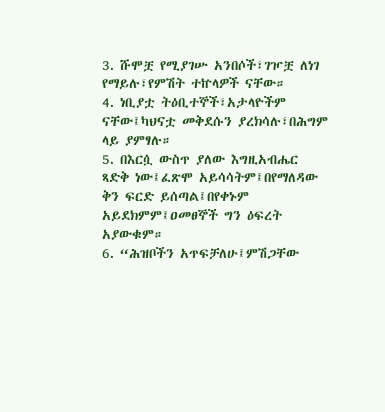3. ሹሞቿ የሚያገሡ አንበሶች፣ገዦቿ ለነገ የማይሉ፣የምሽት ተኵላዎች ናቸው።
4. ነቢያቷ ትዕቢተኞች፣አታላዮችም ናቸው፤ካህናቷ መቅደሱን ያረክሳሉ፣በሕግም ላይ ያምፃሉ።
5. በእርሷ ውስጥ ያለው እግዚአብሔር ጻድቅ ነው፤ፈጽሞ አይሳሳትም፤በየማለዳው ቅን ፍርድ ይሰጣል፤በየቀኑም አይደክምም፤ዐመፀኞች ግን ዕፍረት አያውቁም።
6. “ሕዝቦችን አጥፍቻለሁ፤ምሽጋቸው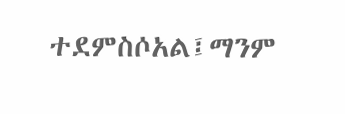ተደምስሶአል፤ማንም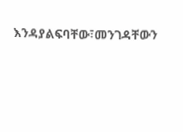እንዳያልፍባቸው፣መንገዳቸውን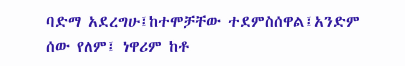ባድማ አደረግሁ፤ከተሞቻቸው ተደምስሰዋል፤አንድም ሰው የለም፤ ነዋሪም ከቶ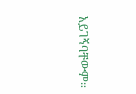አይገኝባቸውም።